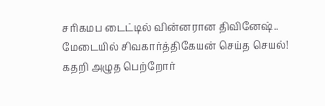சரிகமப டைட்டில் வின்னரான திவினேஷ்.. மேடையில் சிவகார்த்திகேயன் செய்த செயல்! கதறி அழுத பெற்றோர்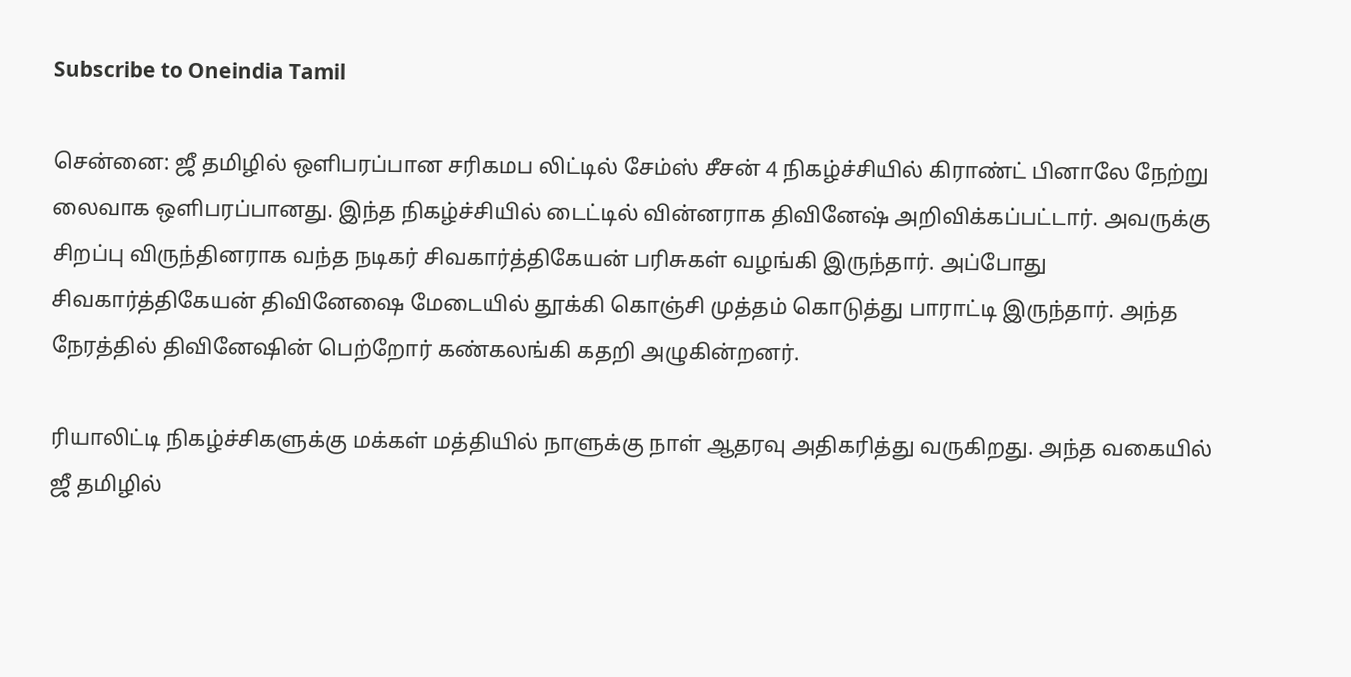Subscribe to Oneindia Tamil

சென்னை: ஜீ தமிழில் ஒளிபரப்பான சரிகமப லிட்டில் சேம்ஸ் சீசன் 4 நிகழ்ச்சியில் கிராண்ட் பினாலே நேற்று லைவாக ஒளிபரப்பானது. இந்த நிகழ்ச்சியில் டைட்டில் வின்னராக திவினேஷ் அறிவிக்கப்பட்டார். அவருக்கு சிறப்பு விருந்தினராக வந்த நடிகர் சிவகார்த்திகேயன் பரிசுகள் வழங்கி இருந்தார். அப்போது சிவகார்த்திகேயன் திவினேஷை மேடையில் தூக்கி கொஞ்சி முத்தம் கொடுத்து பாராட்டி இருந்தார். அந்த நேரத்தில் திவினேஷின் பெற்றோர் கண்கலங்கி கதறி அழுகின்றனர்.

ரியாலிட்டி நிகழ்ச்சிகளுக்கு மக்கள் மத்தியில் நாளுக்கு நாள் ஆதரவு அதிகரித்து வருகிறது. அந்த வகையில் ஜீ தமிழில்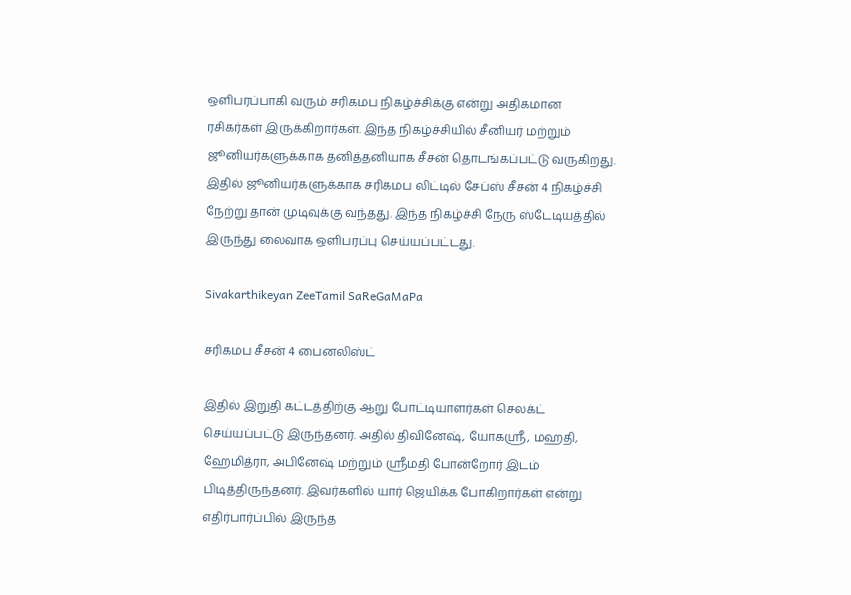ஒளிபரப்பாகி வரும் சரிகமப நிகழ்ச்சிக்கு என்று அதிகமான ரசிகர்கள் இருக்கிறார்கள். இந்த நிகழ்ச்சியில் சீனியர் மற்றும் ஜூனியர்களுக்காக தனித்தனியாக சீசன் தொடங்கப்பட்டு வருகிறது. இதில் ஜூனியர்களுக்காக சரிகமப லிட்டில் சேப்ஸ் சீசன் 4 நிகழ்ச்சி நேற்று தான் முடிவுக்கு வந்தது. இந்த நிகழ்ச்சி நேரு ஸ்டேடியத்தில் இருந்து லைவாக ஒளிபரப்பு செய்யப்பட்டது.

Sivakarthikeyan ZeeTamil SaReGaMaPa

சரிகமப சீசன் 4 பைனலிஸ்ட்

இதில் இறுதி கட்டத்திற்கு ஆறு போட்டியாளர்கள் செலக்ட் செய்யப்பட்டு இருந்தனர். அதில் திவினேஷ், யோகஸ்ரீ, மஹதி, ஹேமித்ரா, அபினேஷ் மற்றும் ஸ்ரீமதி போன்றோர் இடம் பிடித்திருந்தனர். இவர்களில் யார் ஜெயிக்க போகிறார்கள் என்று எதிர்பார்ப்பில் இருந்த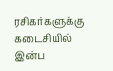ரசிகர்களுக்கு கடைசியில் இன்ப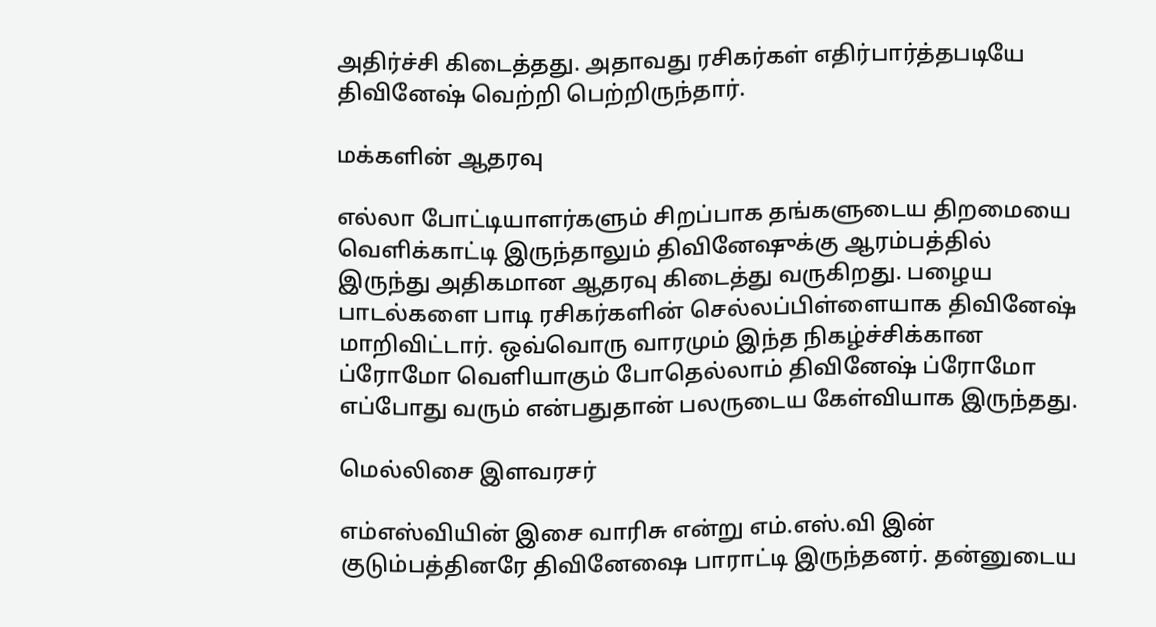அதிர்ச்சி கிடைத்தது. அதாவது ரசிகர்கள் எதிர்பார்த்தபடியே திவினேஷ் வெற்றி பெற்றிருந்தார்.

மக்களின் ஆதரவு

எல்லா போட்டியாளர்களும் சிறப்பாக தங்களுடைய திறமையை வெளிக்காட்டி இருந்தாலும் திவினேஷுக்கு ஆரம்பத்தில் இருந்து அதிகமான ஆதரவு கிடைத்து வருகிறது. பழைய பாடல்களை பாடி ரசிகர்களின் செல்லப்பிள்ளையாக திவினேஷ் மாறிவிட்டார். ஒவ்வொரு வாரமும் இந்த நிகழ்ச்சிக்கான ப்ரோமோ வெளியாகும் போதெல்லாம் திவினேஷ் ப்ரோமோ எப்போது வரும் என்பதுதான் பலருடைய கேள்வியாக இருந்தது.

மெல்லிசை இளவரசர்

எம்எஸ்வியின் இசை வாரிசு என்று எம்.எஸ்.வி இன் குடும்பத்தினரே திவினேஷை பாராட்டி இருந்தனர். தன்னுடைய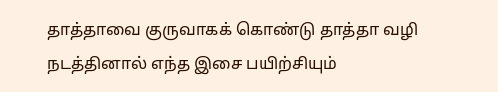தாத்தாவை குருவாகக் கொண்டு தாத்தா வழி நடத்தினால் எந்த இசை பயிற்சியும்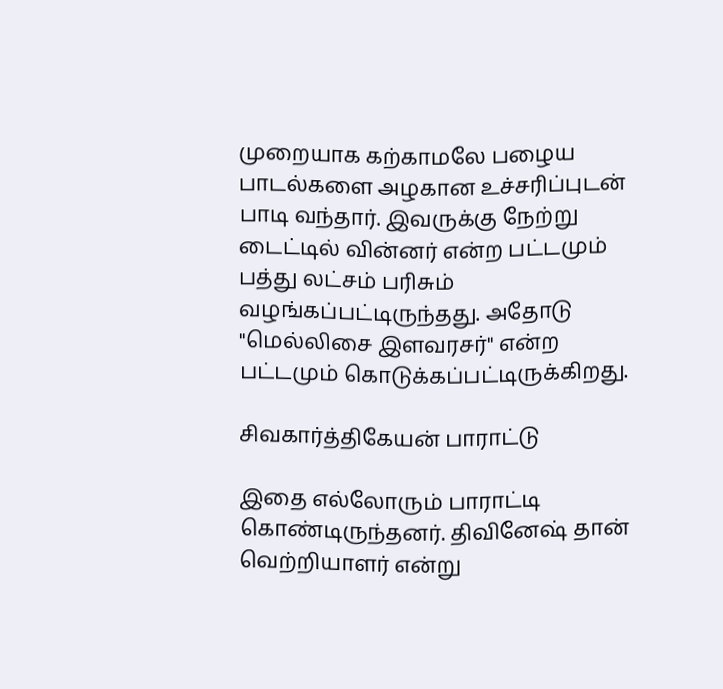முறையாக கற்காமலே பழைய பாடல்களை அழகான உச்சரிப்புடன் பாடி வந்தார். இவருக்கு நேற்று டைட்டில் வின்னர் என்ற பட்டமும் பத்து லட்சம் பரிசும் வழங்கப்பட்டிருந்தது. அதோடு "மெல்லிசை இளவரசர்" என்ற பட்டமும் கொடுக்கப்பட்டிருக்கிறது.

சிவகார்த்திகேயன் பாராட்டு

இதை எல்லோரும் பாராட்டி கொண்டிருந்தனர். திவினேஷ் தான் வெற்றியாளர் என்று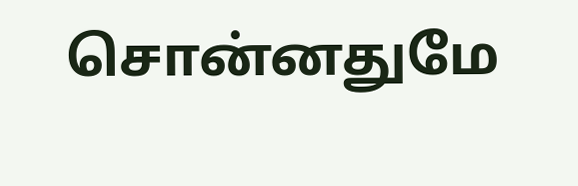சொன்னதுமே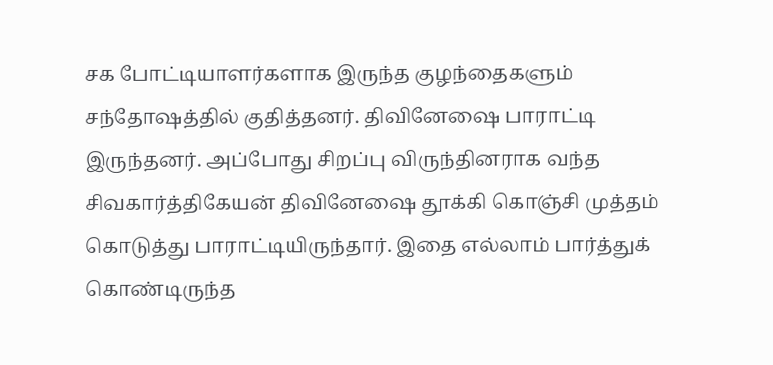சக போட்டியாளர்களாக இருந்த குழந்தைகளும் சந்தோஷத்தில் குதித்தனர். திவினேஷை பாராட்டி இருந்தனர். அப்போது சிறப்பு விருந்தினராக வந்த சிவகார்த்திகேயன் திவினேஷை தூக்கி கொஞ்சி முத்தம் கொடுத்து பாராட்டியிருந்தார். இதை எல்லாம் பார்த்துக் கொண்டிருந்த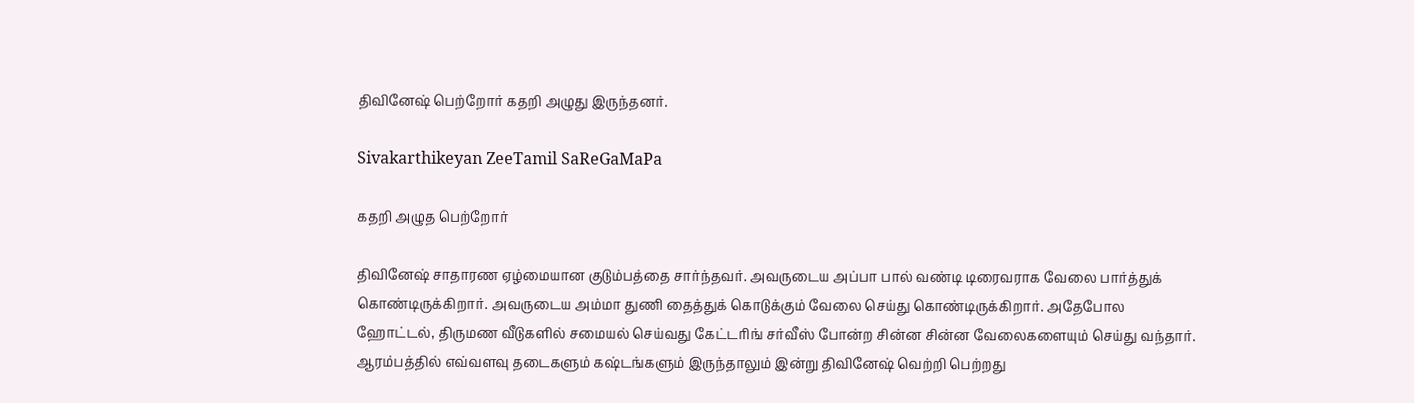திவினேஷ் பெற்றோர் கதறி அழுது இருந்தனர்.

Sivakarthikeyan ZeeTamil SaReGaMaPa

கதறி அழுத பெற்றோர்

திவினேஷ் சாதாரண ஏழ்மையான குடும்பத்தை சார்ந்தவர். அவருடைய அப்பா பால் வண்டி டிரைவராக வேலை பார்த்துக் கொண்டிருக்கிறார். அவருடைய அம்மா துணி தைத்துக் கொடுக்கும் வேலை செய்து கொண்டிருக்கிறார். அதேபோல ஹோட்டல், திருமண வீடுகளில் சமையல் செய்வது கேட்டரிங் சர்வீஸ் போன்ற சின்ன சின்ன வேலைகளையும் செய்து வந்தார். ஆரம்பத்தில் எவ்வளவு தடைகளும் கஷ்டங்களும் இருந்தாலும் இன்று திவினேஷ் வெற்றி பெற்றது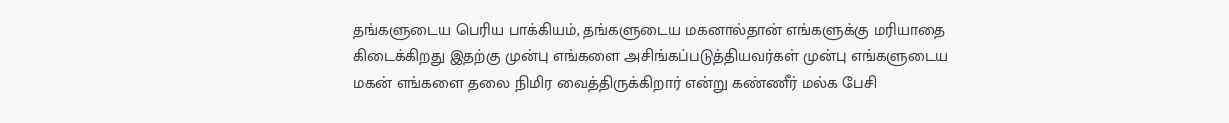தங்களுடைய பெரிய பாக்கியம், தங்களுடைய மகனால்தான் எங்களுக்கு மரியாதை கிடைக்கிறது இதற்கு முன்பு எங்களை அசிங்கப்படுத்தியவர்கள் முன்பு எங்களுடைய மகன் எங்களை தலை நிமிர வைத்திருக்கிறார் என்று கண்ணீர் மல்க பேசி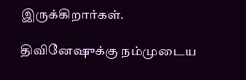இருக்கிறார்கள்.

திவினேஷுக்கு நம்முடைய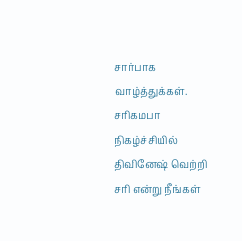சார்பாக வாழ்த்துக்கள். சரிகமபா நிகழ்ச்சியில் திவினேஷ் வெற்றி சரி என்று நீங்கள்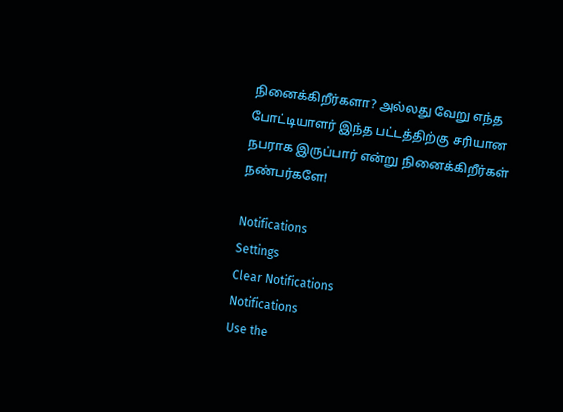நினைக்கிறீர்களா? அல்லது வேறு எந்த போட்டியாளர் இந்த பட்டத்திற்கு சரியான நபராக இருப்பார் என்று நினைக்கிறீர்கள் நண்பர்களே!

Notifications
Settings
Clear Notifications
Notifications
Use the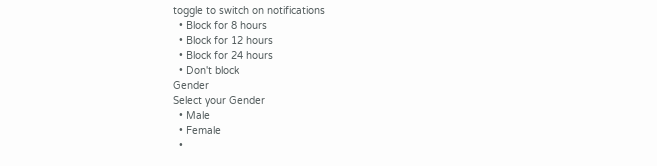toggle to switch on notifications
  • Block for 8 hours
  • Block for 12 hours
  • Block for 24 hours
  • Don't block
Gender
Select your Gender
  • Male
  • Female
  •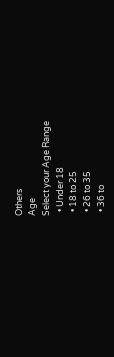Others
Age
Select your Age Range
  • Under 18
  • 18 to 25
  • 26 to 35
  • 36 to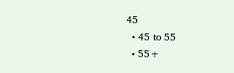45
  • 45 to 55
  • 55+